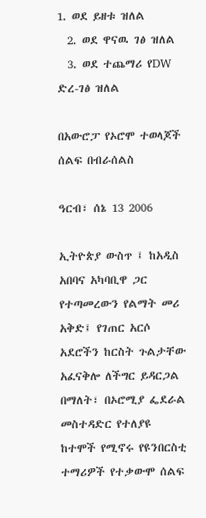1. ወደ ይዘቱ ዝለል
  2. ወደ ዋናዉ ገፅ ዝለል
  3. ወደ ተጨማሪ የDW ድረ-ገፅ ዝለል

በአውሮፓ የኦሮሞ ተወላጆች ሰልፍ በብራሰልስ

ዓርብ፣ ሰኔ 13 2006

ኢትዮጵያ ውስጥ ፤ ከአዲስ አበባና አካባቢዋ ጋር የተጣመረውን የልማት መሪ አቅድ፤ የገጠር አርሶ አደሮችን ከርስት ጉልታቸው አፈናቅሎ ለችግር ይዳርጋል በማለት፣ በኦሮሚያ ፌደራል መስተዳድር የተለያዩ ከተሞች የሚኖሩ የዩንበርስቲ ተማሪዎች የተቃውሞ ሰልፍ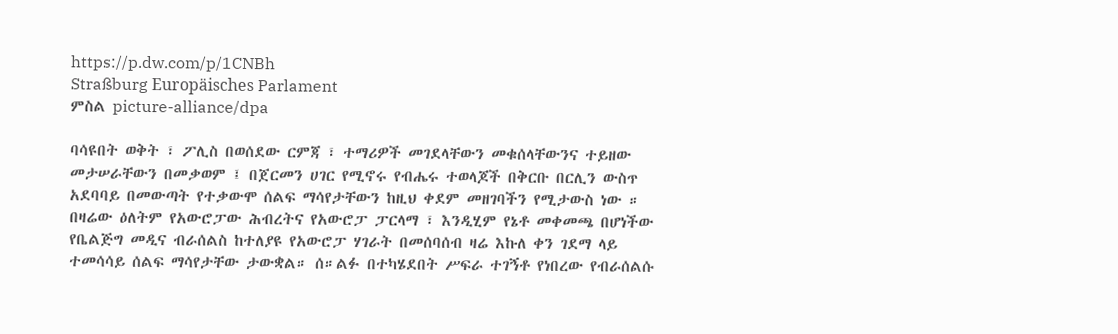https://p.dw.com/p/1CNBh
Straßburg Europäisches Parlament
ምስል picture-alliance/dpa

ባሳዩበት ወቅት ፣ ፖሊስ በወሰደው ርምጃ ፣ ተማሪዎች መገደላቸውን መቁሰላቸውንና ተይዘው መታሠራቸውን በመቃወም ፤ በጀርመን ሀገር የሚኖሩ የብሔሩ ተወላጆች በቅርቡ በርሊን ውስጥ አደባባይ በመውጣት የተቃውሞ ሰልፍ ማሳየታቸውን ከዚህ ቀደም መዘገባችን የሚታውስ ነው ። በዛሬው ዕለትም የአውሮፓው ሕብረትና የአውሮፓ ፓርላማ ፣ እንዲሂም የኔቶ መቀመጫ በሆነችው የቤልጅግ መዲና ብራሰልስ ከተለያዩ የአውሮፓ ሃገራት በመሰባሰብ ዛሬ እኩለ ቀን ገደማ ላይ ተመሳሳይ ሰልፍ ማሳየታቸው ታውቋል። ሰ።ልፉ በተካሄደበት ሥፍራ ተገኝቶ የነበረው የብራሰልሱ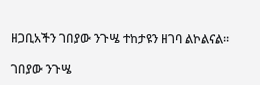ዘጋቢአችን ገበያው ንጉሤ ተከታዩን ዘገባ ልኮልናል።

ገበያው ንጉሤ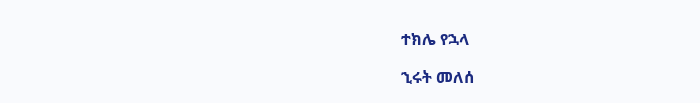ተክሌ የኋላ

ኂሩት መለሰ